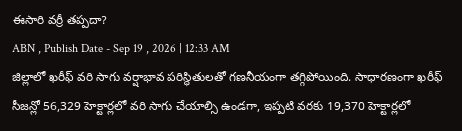ఈసారి వర్రీ తప్పదా?
ABN , Publish Date - Sep 19 , 2026 | 12:33 AM
జిల్లాలో ఖరీఫ్ వరి సాగు వర్షాభావ పరిస్థితులతో గణనీయంగా తగ్గిపోయింది. సాధారణంగా ఖరీఫ్ సీజన్లో 56,329 హెక్టార్లలో వరి సాగు చేయాల్సి ఉండగా, ఇప్పటి వరకు 19,370 హెక్టార్లలో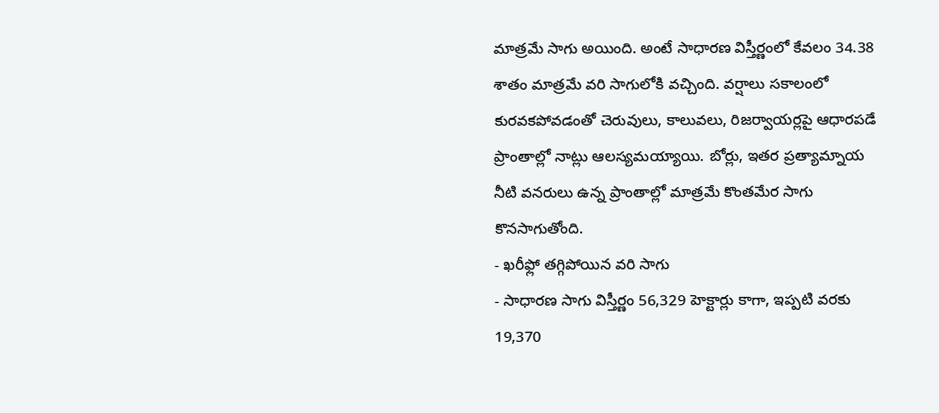మాత్రమే సాగు అయింది. అంటే సాధారణ విస్తీర్ణంలో కేవలం 34.38 శాతం మాత్రమే వరి సాగులోకి వచ్చింది. వర్షాలు సకాలంలో కురవకపోవడంతో చెరువులు, కాలువలు, రిజర్వాయర్లపై ఆధారపడే ప్రాంతాల్లో నాట్లు ఆలస్యమయ్యాయి. బోర్లు, ఇతర ప్రత్యామ్నాయ నీటి వనరులు ఉన్న ప్రాంతాల్లో మాత్రమే కొంతమేర సాగు కొనసాగుతోంది.
- ఖరీఫ్లో తగ్గిపోయిన వరి సాగు
- సాధారణ సాగు విస్తీర్ణం 56,329 హెక్టార్లు కాగా, ఇప్పటి వరకు 19,370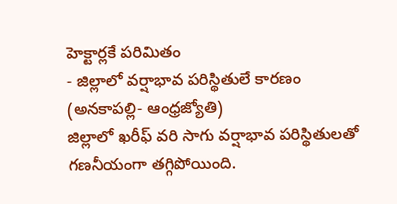హెక్టార్లకే పరిమితం
- జిల్లాలో వర్షాభావ పరిస్థితులే కారణం
(అనకాపల్లి- ఆంధ్రజ్యోతి)
జిల్లాలో ఖరీఫ్ వరి సాగు వర్షాభావ పరిస్థితులతో గణనీయంగా తగ్గిపోయింది.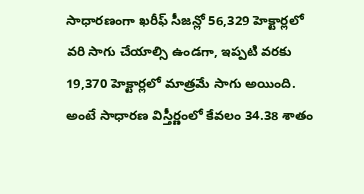సాధారణంగా ఖరీఫ్ సీజన్లో 56,329 హెక్టార్లలో వరి సాగు చేయాల్సి ఉండగా, ఇప్పటి వరకు 19,370 హెక్టార్లలో మాత్రమే సాగు అయింది. అంటే సాధారణ విస్తీర్ణంలో కేవలం 34.38 శాతం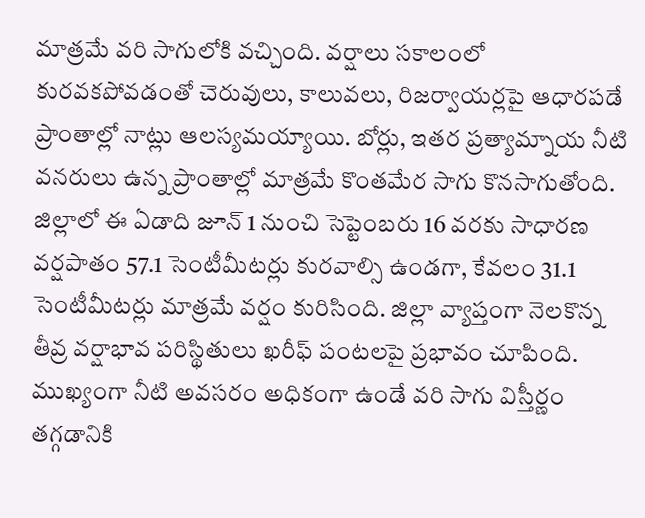మాత్రమే వరి సాగులోకి వచ్చింది. వర్షాలు సకాలంలో కురవకపోవడంతో చెరువులు, కాలువలు, రిజర్వాయర్లపై ఆధారపడే ప్రాంతాల్లో నాట్లు ఆలస్యమయ్యాయి. బోర్లు, ఇతర ప్రత్యామ్నాయ నీటి వనరులు ఉన్న ప్రాంతాల్లో మాత్రమే కొంతమేర సాగు కొనసాగుతోంది.
జిల్లాలో ఈ ఏడాది జూన్ 1 నుంచి సెప్టెంబరు 16 వరకు సాధారణ వర్షపాతం 57.1 సెంటీమీటర్లు కురవాల్సి ఉండగా, కేవలం 31.1 సెంటీమీటర్లు మాత్రమే వర్షం కురిసింది. జిల్లా వ్యాప్తంగా నెలకొన్న తీవ్ర వర్షాభావ పరిస్థితులు ఖరీఫ్ పంటలపై ప్రభావం చూపింది. ముఖ్యంగా నీటి అవసరం అధికంగా ఉండే వరి సాగు విస్తీర్ణం తగ్గడానికి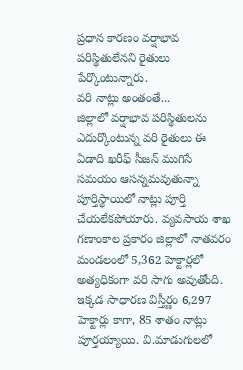ప్రధాన కారణం వర్షాభావ పరిస్థితులేనని రైతులు పేర్కొంటున్నారు.
వరి నాట్లు అంతంతే...
జిల్లాలో వర్షాభావ పరిస్థితులను ఎదుర్కొంటున్న వరి రైతులు ఈ ఏడాది ఖరీఫ్ సీజన్ ముగిసే సమయం ఆసన్నమవుతున్నా పూర్తిస్థాయిలో నాట్లు పూర్తి చేయలేకపోయారు. వ్యవసాయ శాఖ గణాంకాల ప్రకారం జిల్లాలో నాతవరం మండలంలో 5,362 హెక్టార్లలో అత్యధికంగా వరి సాగు అవుతోంది. ఇక్కడ సాధారణ విస్తీర్ణం 6,297 హెక్టార్లు కాగా, 85 శాతం నాట్లు పూర్తయ్యాయి. వి.మాడుగులలో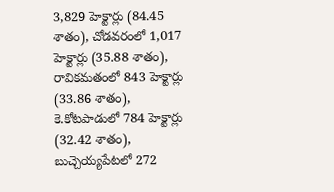3,829 హెక్టార్లు (84.45 శాతం), చోడవరంలో 1,017 హెక్టార్లు (35.88 శాతం), రావికమతంలో 843 హెక్టార్లు (33.86 శాతం), కె.కోటపాడులో 784 హెక్టార్లు (32.42 శాతం), బుచ్చెయ్యపేటలో 272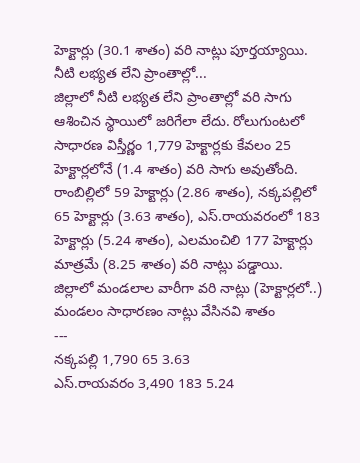హెక్టార్లు (30.1 శాతం) వరి నాట్లు పూర్తయ్యాయి.
నీటి లభ్యత లేని ప్రాంతాల్లో...
జిల్లాలో నీటి లభ్యత లేని ప్రాంతాల్లో వరి సాగు ఆశించిన స్థాయిలో జరిగేలా లేదు. రోలుగుంటలో సాధారణ విస్తీర్ణం 1,779 హెక్టార్లకు కేవలం 25 హెక్టార్లలోనే (1.4 శాతం) వరి సాగు అవుతోంది. రాంబిల్లిలో 59 హెక్టార్లు (2.86 శాతం), నక్కపల్లిలో 65 హెక్టార్లు (3.63 శాతం), ఎస్.రాయవరంలో 183 హెక్టార్లు (5.24 శాతం), ఎలమంచిలి 177 హెక్టార్లు మాత్రమే (8.25 శాతం) వరి నాట్లు పడ్డాయి.
జిల్లాలో మండలాల వారీగా వరి నాట్లు (హెక్టార్లలో..)
మండలం సాధారణం నాట్లు వేసినవి శాతం
---
నక్కపల్లి 1,790 65 3.63
ఎస్.రాయవరం 3,490 183 5.24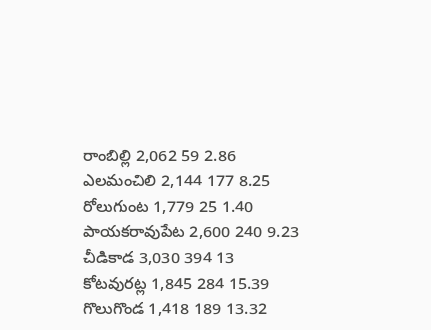రాంబిల్లి 2,062 59 2.86
ఎలమంచిలి 2,144 177 8.25
రోలుగుంట 1,779 25 1.40
పాయకరావుపేట 2,600 240 9.23
చీడికాడ 3,030 394 13
కోటవురట్ల 1,845 284 15.39
గొలుగొండ 1,418 189 13.32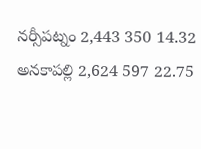నర్సీపట్నం 2,443 350 14.32
అనకాపల్లి 2,624 597 22.75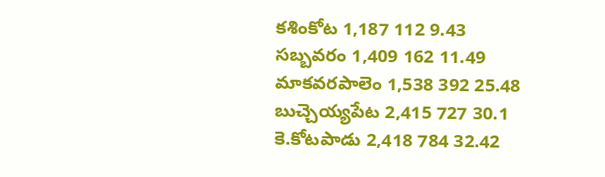కశింకోట 1,187 112 9.43
సబ్బవరం 1,409 162 11.49
మాకవరపాలెం 1,538 392 25.48
బుచ్చెయ్యపేట 2,415 727 30.1
కె.కోటపాడు 2,418 784 32.42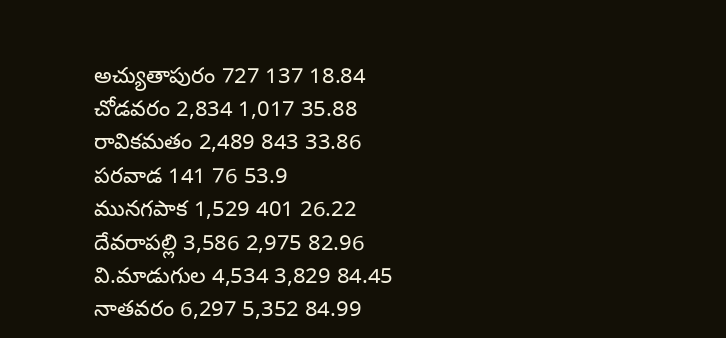అచ్యుతాపురం 727 137 18.84
చోడవరం 2,834 1,017 35.88
రావికమతం 2,489 843 33.86
పరవాడ 141 76 53.9
మునగపాక 1,529 401 26.22
దేవరాపల్లి 3,586 2,975 82.96
వి.మాడుగుల 4,534 3,829 84.45
నాతవరం 6,297 5,352 84.99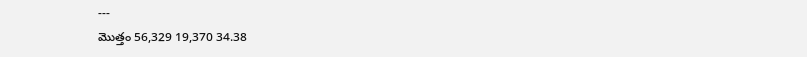---
మొత్తం 56,329 19,370 34.38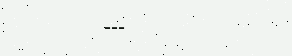---